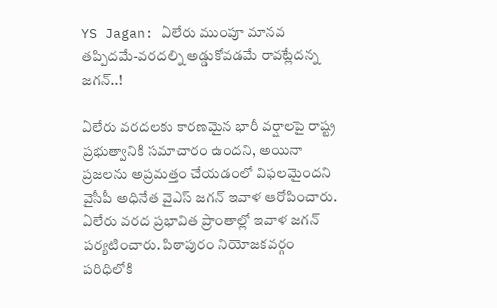YS Jagan: ఏలేరు ముంపూ మానవ తప్పిదమే-వరదల్ని అడ్డుకోవడమే రావట్లేదన్న జగన్..!

ఏలేరు వరదలకు కారణమైన భారీ వర్షాలపై రాష్ట్ర ప్రభుత్వానికి సమాచారం ఉందని, అయినా ప్రజలను అప్రమత్తం చేయడంలో విఫలమైందని వైసీపీ అధినేత వైఎస్ జగన్ ఇవాళ ఆరోపించారు. ఏలేరు వరద ప్రభావిత ప్రాంతాల్లో ఇవాళ జగన్ పర్యటించారు. పిఠాపురం నియోజకవర్గం పరిధిలోకి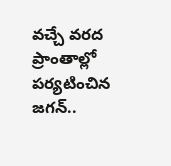వచ్చే వరద ప్రాంతాల్లో పర్యటించిన జగన్..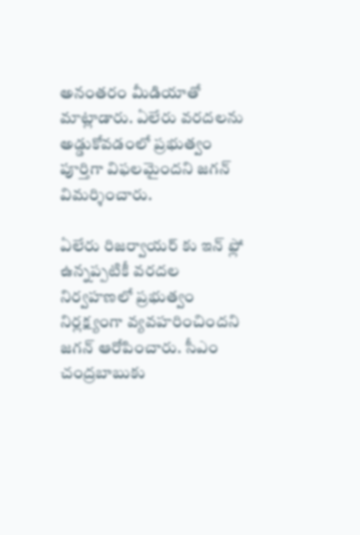అనంతరం మీడియాతో మాట్లాడారు. ఏలేరు వరదలను అడ్డుకోవడంలో ప్రభుత్వం పూర్తిగా విఫలమైందని జగన్ విమర్శించారు.

ఏలేరు రిజర్వాయర్ కు ఇన్ ఫ్లో ఉన్నప్పటికీ వరదల నిర్వహణలో ప్రభుత్వం నిర్లక్ష్యంగా వ్యవహరించిందని జగన్ ఆరోపించారు. సీఎం చంద్రబాబుకు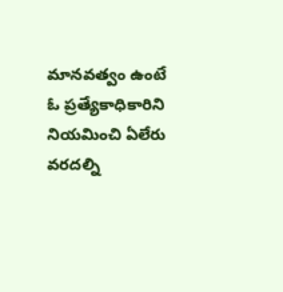మానవత్వం ఉంటే ఓ ప్రత్యేకాధికారిని నియమించి ఏలేరు వరదల్ని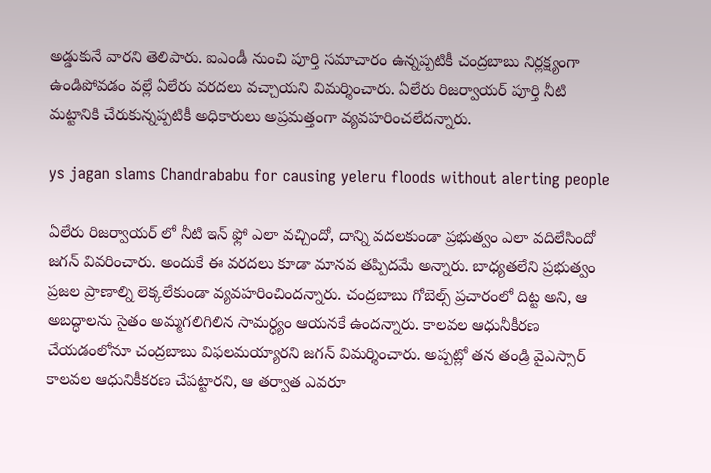అడ్డుకునే వారని తెలిపారు. ఐఎండీ నుంచి పూర్తి సమాచారం ఉన్నప్పటికీ చంద్రబాబు నిర్లక్ష్యంగా ఉండిపోవడం వల్లే ఏలేరు వరదలు వచ్చాయని విమర్శించారు. ఏలేరు రిజర్వాయర్ పూర్తి నీటి మట్టానికి చేరుకున్నప్పటికీ అధికారులు అప్రమత్తంగా వ్యవహరించలేదన్నారు.

ys jagan slams Chandrababu for causing yeleru floods without alerting people

ఏలేరు రిజర్వాయర్ లో నీటి ఇన్ ఫ్లో ఎలా వచ్చిందో, దాన్ని వదలకుండా ప్రభుత్వం ఎలా వదిలేసిందో జగన్ వివరించారు. అందుకే ఈ వరదలు కూడా మానవ తప్పిదమే అన్నారు. బాధ్యతలేని ప్రభుత్వం ప్రజల ప్రాణాల్ని లెక్కలేకుండా వ్యవహరించిందన్నారు. చంద్రబాబు గోబెల్స్ ప్రచారంలో దిట్ట అని, ఆ అబద్ధాలను సైతం అమ్మగలిగిలిన సామర్ధ్యం ఆయనకే ఉందన్నారు. కాలవల ఆధునీకీరణ చేయడంలోనూ చంద్రబాబు విఫలమయ్యారని జగన్ విమర్శించారు. అప్పట్లో తన తండ్రి వైఎస్సార్ కాలవల ఆధునికీకరణ చేపట్టారని, ఆ తర్వాత ఎవరూ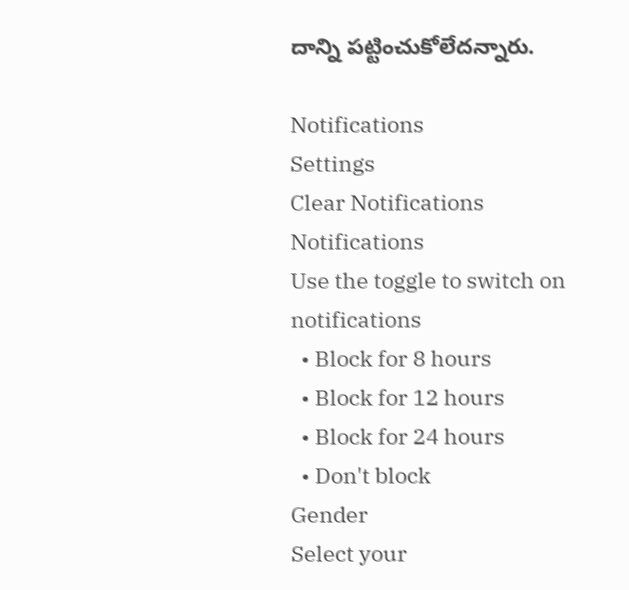దాన్ని పట్టించుకోలేదన్నారు.

Notifications
Settings
Clear Notifications
Notifications
Use the toggle to switch on notifications
  • Block for 8 hours
  • Block for 12 hours
  • Block for 24 hours
  • Don't block
Gender
Select your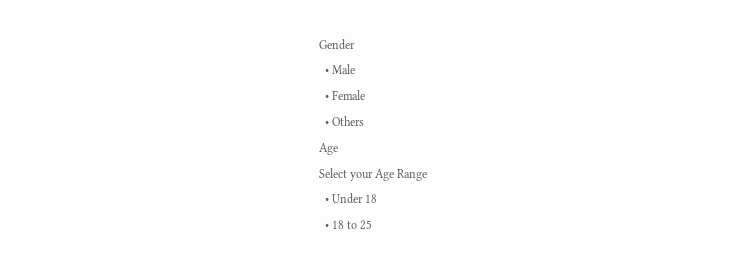Gender
  • Male
  • Female
  • Others
Age
Select your Age Range
  • Under 18
  • 18 to 25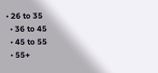• 26 to 35
  • 36 to 45
  • 45 to 55
  • 55+